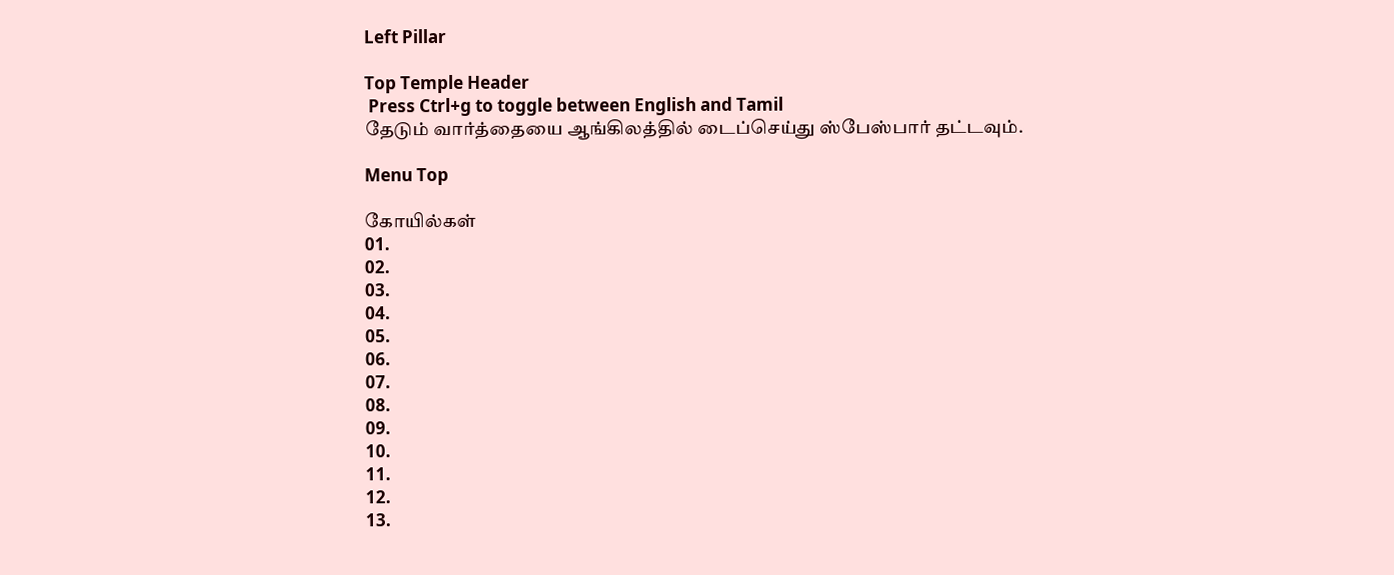Left Pillar

Top Temple Header
 Press Ctrl+g to toggle between English and Tamil
தேடும் வார்த்தையை ஆங்கிலத்தில் டைப்செய்து ஸ்பேஸ்பார் தட்டவும்.

Menu Top

கோயில்கள்
01.
02.
03.
04.
05.
06.
07.
08.
09.
10.
11.
12.
13.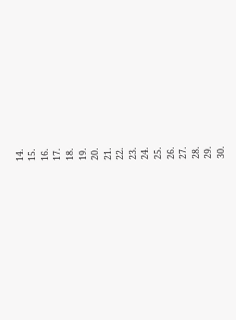14.
15.
16.
17.
18.
19.
20.
21.
22.
23.
24.
25.
26.
27.
28.
29.
30.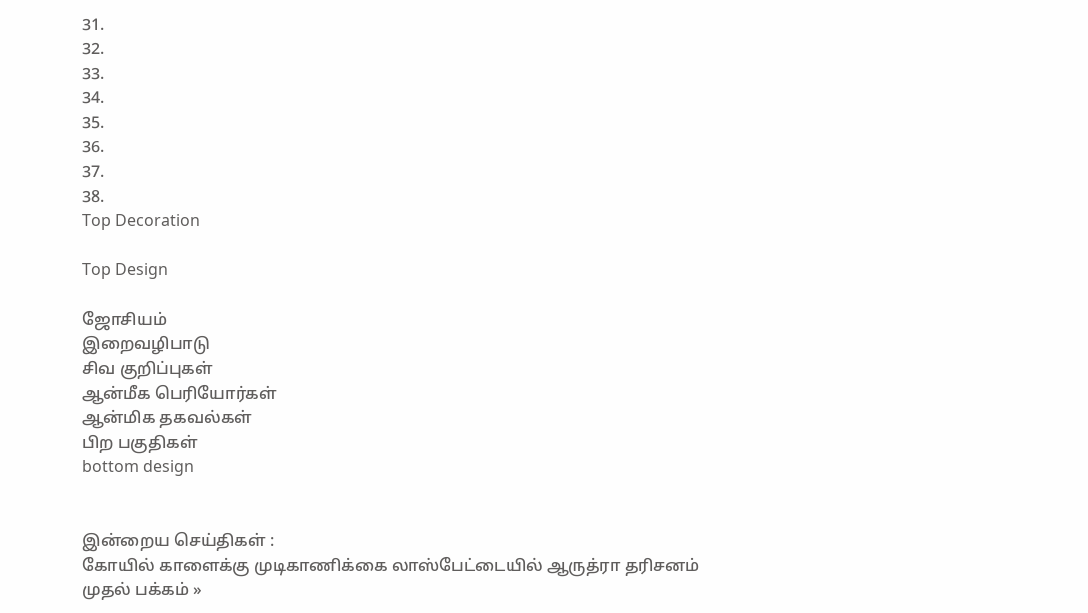31.
32.
33.
34.
35.
36.
37.
38.
Top Decoration

Top Design

ஜோசியம்
இறைவழிபாடு
சிவ குறிப்புகள்
ஆன்மீக பெரியோர்கள்
ஆன்மிக தகவல்கள்
பிற பகுதிகள்
bottom design


இன்றைய செய்திகள் :
கோயில் காளைக்கு முடிகாணிக்கை லாஸ்பேட்டையில் ஆருத்ரா தரிசனம்
முதல் பக்கம் »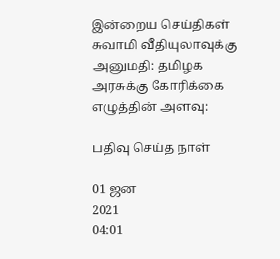இன்றைய செய்திகள்
சுவாமி வீதியுலாவுக்கு அனுமதி: தமிழக அரசுக்கு கோரிக்கை
எழுத்தின் அளவு:

பதிவு செய்த நாள்

01 ஜன
2021
04:01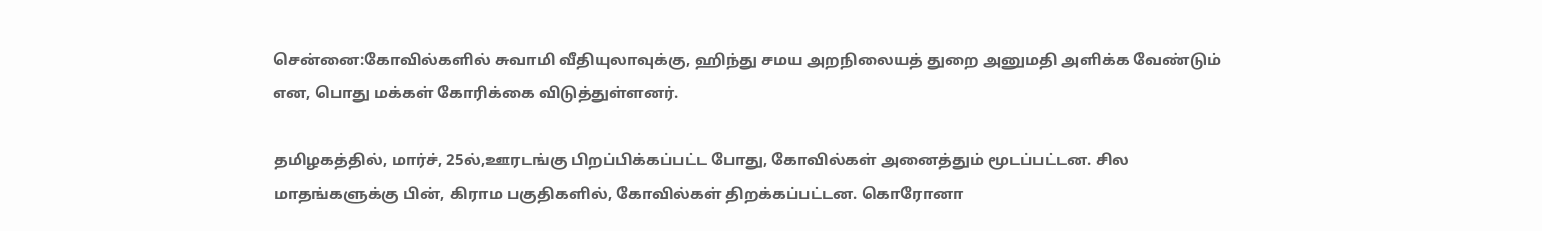சென்னை:கோவில்களில் சுவாமி வீதியுலாவுக்கு, ஹிந்து சமய அறநிலையத் துறை அனுமதி அளிக்க வேண்டும் என, பொது மக்கள் கோரிக்கை விடுத்துள்ளனர்.

தமிழகத்தில், மார்ச், 25ல்,ஊரடங்கு பிறப்பிக்கப்பட்ட போது, கோவில்கள் அனைத்தும் மூடப்பட்டன. சில மாதங்களுக்கு பின், கிராம பகுதிகளில், கோவில்கள் திறக்கப்பட்டன. கொரோனா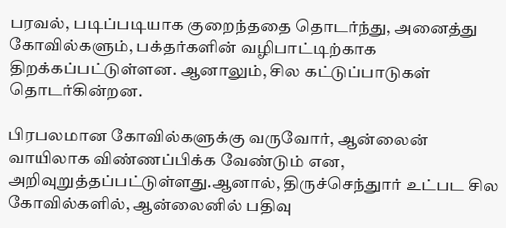பரவல், படிப்படியாக குறைந்ததை தொடர்ந்து, அனைத்து கோவில்களும், பக்தர்களின் வழிபாட்டிற்காக திறக்கப்பட்டுள்ளன. ஆனாலும், சில கட்டுப்பாடுகள் தொடர்கின்றன.

பிரபலமான கோவில்களுக்கு வருவோர், ஆன்லைன் வாயிலாக விண்ணப்பிக்க வேண்டும் என, அறிவுறுத்தப்பட்டுள்ளது.ஆனால், திருச்செந்துார் உட்பட சில கோவில்களில், ஆன்லைனில் பதிவு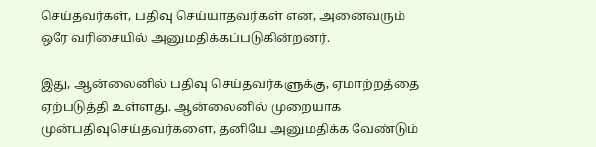செய்தவர்கள், பதிவு செய்யாதவர்கள் என, அனைவரும் ஒரே வரிசையில் அனுமதிக்கப்படுகின்றனர்.

இது, ஆன்லைனில் பதிவு செய்தவர்களுக்கு, ஏமாற்றத்தை ஏற்படுத்தி உள்ளது. ஆன்லைனில் முறையாக முன்பதிவுசெய்தவர்களை, தனியே அனுமதிக்க வேண்டும்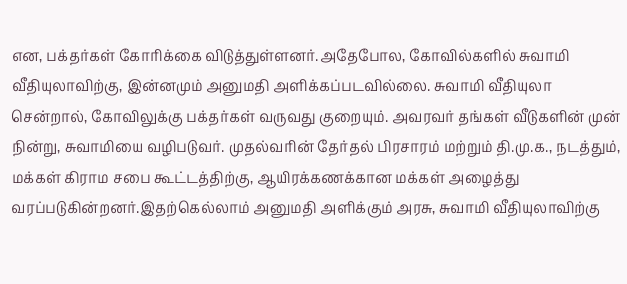என, பக்தர்கள் கோரிக்கை விடுத்துள்ளனர்.அதேபோல, கோவில்களில் சுவாமி வீதியுலாவிற்கு, இன்னமும் அனுமதி அளிக்கப்படவில்லை. சுவாமி வீதியுலா சென்றால், கோவிலுக்கு பக்தர்கள் வருவது குறையும். அவரவர் தங்கள் வீடுகளின் முன் நின்று, சுவாமியை வழிபடுவர். முதல்வரின் தேர்தல் பிரசாரம் மற்றும் தி.மு.க., நடத்தும், மக்கள் கிராம சபை கூட்டத்திற்கு, ஆயிரக்கணக்கான மக்கள் அழைத்து வரப்படுகின்றனர்.இதற்கெல்லாம் அனுமதி அளிக்கும் அரசு, சுவாமி வீதியுலாவிற்கு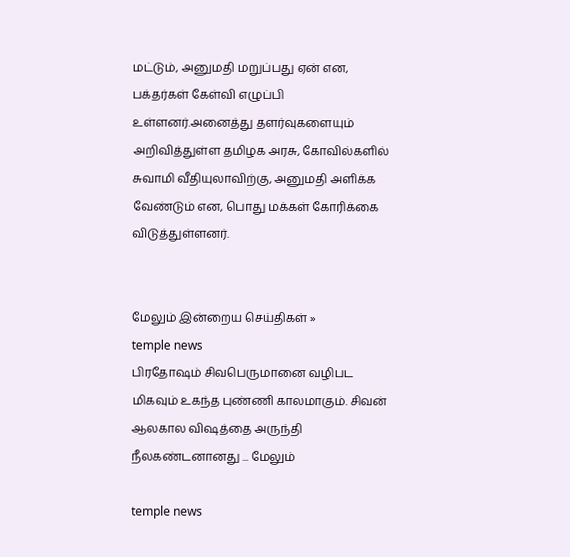மட்டும், அனுமதி மறுப்பது ஏன் என, பக்தர்கள் கேள்வி எழுப்பி உள்ளனர்.அனைத்து தளர்வுகளையும் அறிவித்துள்ள தமிழக அரசு, கோவில்களில் சுவாமி வீதியுலாவிற்கு, அனுமதி அளிக்க வேண்டும் என, பொது மக்கள் கோரிக்கை விடுத்துள்ளனர்.


மேலும் இன்றைய செய்திகள் »
temple news
பிரதோஷம் சிவபெருமானை வழிபட மிகவும் உகந்த புண்ணி காலமாகும். சிவன் ஆலகால விஷத்தை அருந்தி நீலகண்டனானது ... மேலும்

temple news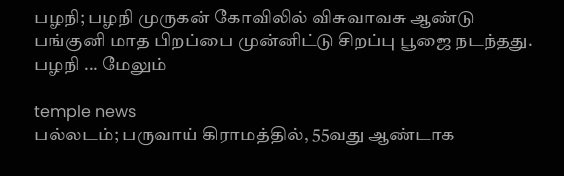பழநி; பழநி முருகன் கோவிலில் விசுவாவசு ஆண்டு பங்குனி மாத பிறப்பை முன்னிட்டு சிறப்பு பூஜை நடந்தது. பழநி ... மேலும்

temple news
பல்லடம்; பருவாய் கிராமத்தில், 55வது ஆண்டாக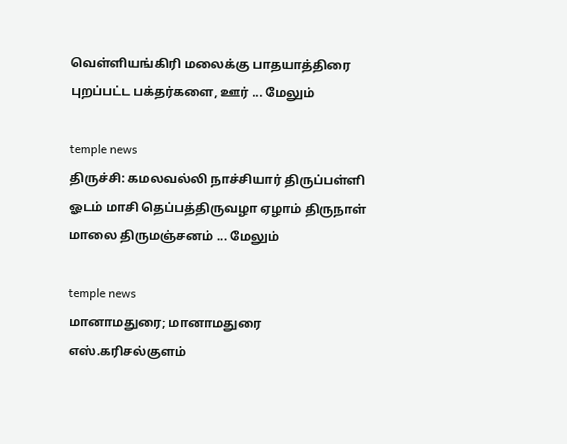வெள்ளியங்கிரி மலைக்கு பாதயாத்திரை புறப்பட்ட பக்தர்களை, ஊர் ... மேலும்

temple news
திருச்சி: கமலவல்லி நாச்சியார் திருப்பள்ளி ஓடம் மாசி தெப்பத்திருவழா ஏழாம் திருநாள் மாலை திருமஞ்சனம் ... மேலும்

temple news
மானாமதுரை; மானாமதுரை எஸ்.கரிசல்குளம்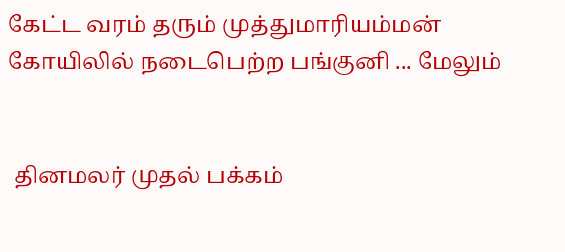கேட்ட வரம் தரும் முத்துமாரியம்மன் கோயிலில் நடைபெற்ற பங்குனி ... மேலும்


 தினமலர் முதல் பக்கம்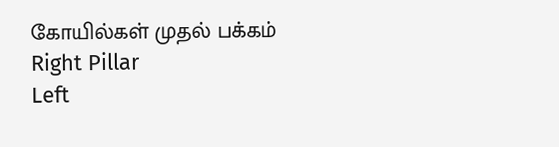கோயில்கள் முதல் பக்கம்
Right Pillar
Left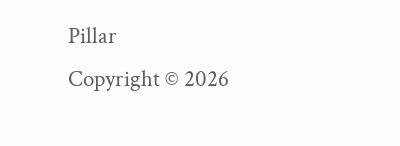Pillar
Copyright © 2026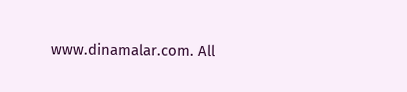www.dinamalar.com. All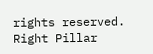rights reserved.
Right Pillar